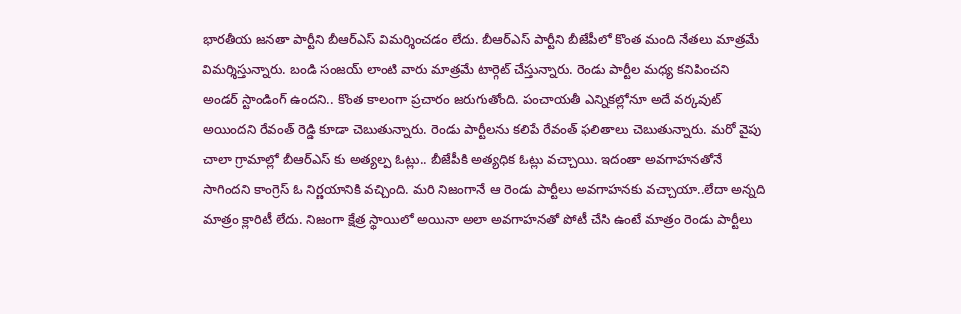భారతీయ జనతా పార్టీని బీఆర్ఎస్ విమర్శించడం లేదు. బీఆర్ఎస్ పార్టీని బీజేపీలో కొంత మంది నేతలు మాత్రమే విమర్శిస్తున్నారు. బండి సంజయ్ లాంటి వారు మాత్రమే టార్గెట్ చేస్తున్నారు. రెండు పార్టీల మధ్య కనిపించని అండర్ స్టాండింగ్ ఉందని.. కొంత కాలంగా ప్రచారం జరుగుతోంది. పంచాయతీ ఎన్నికల్లోనూ అదే వర్కవుట్ అయిందని రేవంత్ రెడ్డి కూడా చెబుతున్నారు. రెండు పార్టీలను కలిపే రేవంత్ ఫలితాలు చెబుతున్నారు. మరో వైపు చాలా గ్రామాల్లో బీఆర్ఎస్ కు అత్యల్ప ఓట్లు.. బీజేపీకి అత్యధిక ఓట్లు వచ్చాయి. ఇదంతా అవగాహనతోనే సాగిందని కాంగ్రెస్ ఓ నిర్ణయానికి వచ్చింది. మరి నిజంగానే ఆ రెండు పార్టీలు అవగాహనకు వచ్చాయా..లేదా అన్నది మాత్రం క్లారిటీ లేదు. నిజంగా క్షేత్ర స్థాయిలో అయినా అలా అవగాహనతో పోటీ చేసి ఉంటే మాత్రం రెండు పార్టీలు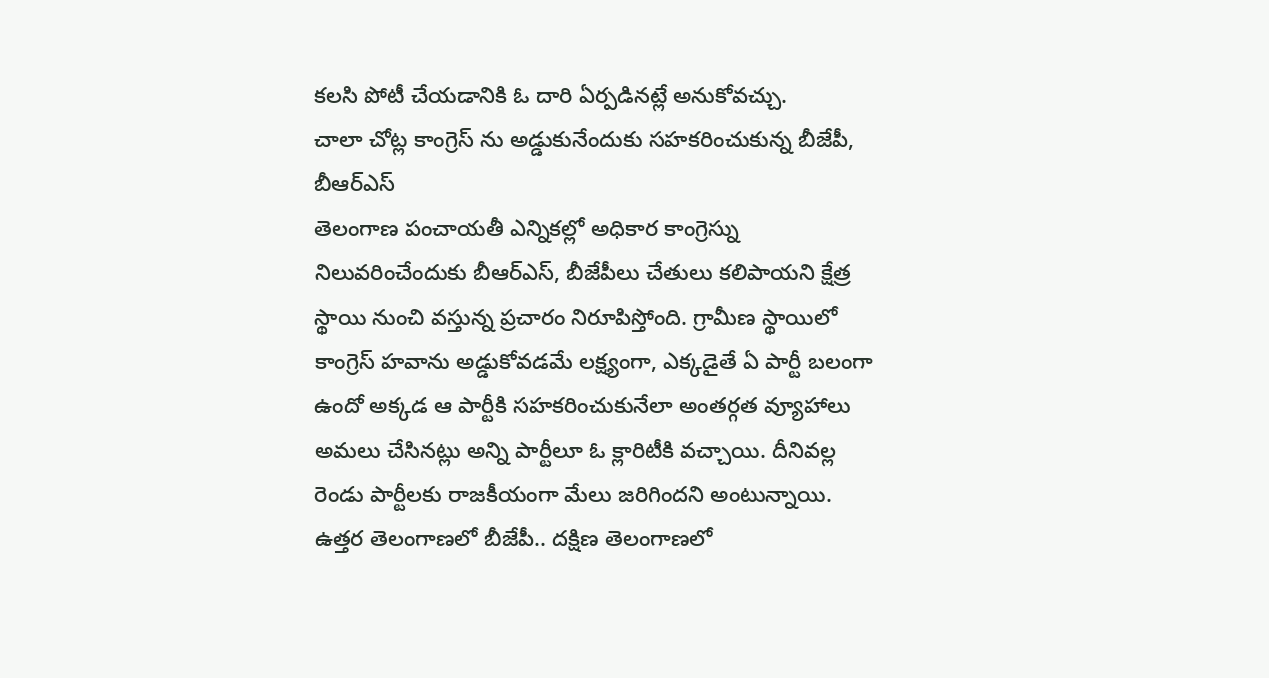కలసి పోటీ చేయడానికి ఓ దారి ఏర్పడినట్లే అనుకోవచ్చు.
చాలా చోట్ల కాంగ్రెస్ ను అడ్డుకునేందుకు సహకరించుకున్న బీజేపీ, బీఆర్ఎస్
తెలంగాణ పంచాయతీ ఎన్నికల్లో అధికార కాంగ్రెస్ను నిలువరించేందుకు బీఆర్ఎస్, బీజేపీలు చేతులు కలిపాయని క్షేత్ర స్థాయి నుంచి వస్తున్న ప్రచారం నిరూపిస్తోంది. గ్రామీణ స్థాయిలో కాంగ్రెస్ హవాను అడ్డుకోవడమే లక్ష్యంగా, ఎక్కడైతే ఏ పార్టీ బలంగా ఉందో అక్కడ ఆ పార్టీకి సహకరించుకునేలా అంతర్గత వ్యూహాలు అమలు చేసినట్లు అన్ని పార్టీలూ ఓ క్లారిటీకి వచ్చాయి. దీనివల్ల రెండు పార్టీలకు రాజకీయంగా మేలు జరిగిందని అంటున్నాయి. ఉత్తర తెలంగాణలో బీజేపీ.. దక్షిణ తెలంగాణలో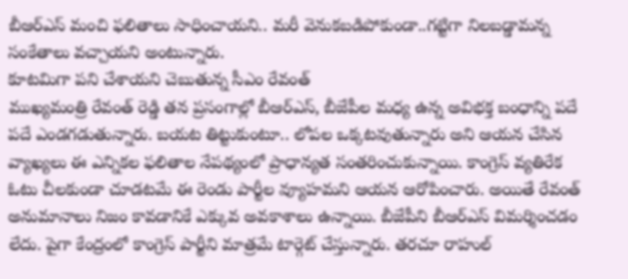బీఆర్ఎస్ మంచి ఫలితాలు సాధించాయని.. మరీ వెనుకబడిపోకుండా..గట్టిగా నిలబడ్డామన్న సంకేతాలు వచ్చాయని అంటున్నారు.
కూటమిగా పని చేశాయని చెబుతున్న సీఎం రేవంత్
ముఖ్యమంత్రి రేవంత్ రెడ్డి తన ప్రసంగాల్లో బీఆర్ఎస్, బీజేపీల మధ్య ఉన్న అవిభక్త బంధాన్ని పదే పదే ఎండగడుతున్నారు. బయట తిట్టుకుంటూ.. లోపల ఒక్కటవుతున్నారు అని ఆయన చేసిన వ్యాఖ్యలు ఈ ఎన్నికల ఫలితాల నేపథ్యంలో ప్రాధాన్యత సంతరించుకున్నాయి. కాంగ్రెస్ వ్యతిరేక ఓటు చీలకుండా చూడటమే ఈ రెండు పార్టీల వ్యూహమని ఆయన ఆరోపించారు. అయితే రేవంత్ అనుమానాలు నిజం కావడానికే ఎక్కువ అవకాశాలు ఉన్నాయి. బీజేపీని బీఆర్ఎస్ విమర్శించడం లేదు. పైగా కేంద్రంలో కాంగ్రెస్ పార్టీని మాత్రమే టార్గెట్ చేస్తున్నారు. తరచూ రాహుల్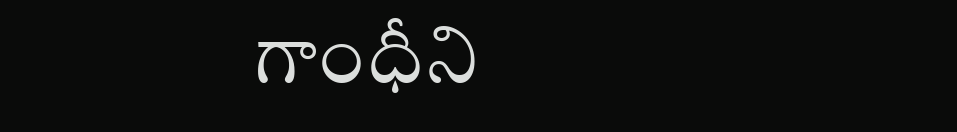గాంధీని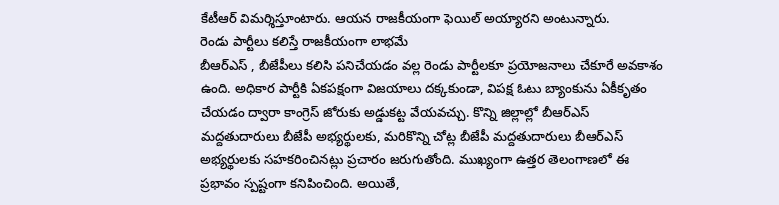కేటీఆర్ విమర్శిస్తూంటారు. ఆయన రాజకీయంగా ఫెయిల్ అయ్యారని అంటున్నారు.
రెండు పార్టీలు కలిస్తే రాజకీయంగా లాభమే
బీఆర్ఎస్ , బీజేపీలు కలిసి పనిచేయడం వల్ల రెండు పార్టీలకూ ప్రయోజనాలు చేకూరే అవకాశం ఉంది. అధికార పార్టీకి ఏకపక్షంగా విజయాలు దక్కకుండా, విపక్ష ఓటు బ్యాంకును ఏకీకృతం చేయడం ద్వారా కాంగ్రెస్ జోరుకు అడ్డుకట్ట వేయవచ్చు. కొన్ని జిల్లాల్లో బీఆర్ఎస్ మద్దతుదారులు బీజేపీ అభ్యర్థులకు, మరికొన్ని చోట్ల బీజేపీ మద్దతుదారులు బీఆర్ఎస్ అభ్యర్థులకు సహకరించినట్లు ప్రచారం జరుగుతోంది. ముఖ్యంగా ఉత్తర తెలంగాణలో ఈ ప్రభావం స్పష్టంగా కనిపించింది. అయితే,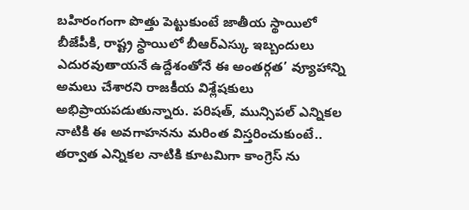బహిరంగంగా పొత్తు పెట్టుకుంటే జాతీయ స్థాయిలో బీజేపీకి, రాష్ట్ర స్థాయిలో బీఆర్ఎస్కు ఇబ్బందులు ఎదురవుతాయనే ఉద్దేశంతోనే ఈ అంతర్గత’ వ్యూహాన్ని అమలు చేశారని రాజకీయ విశ్లేషకులు అభిప్రాయపడుతున్నారు. పరిషత్, మున్సిపల్ ఎన్నికల నాటికి ఈ అవగాహనను మరింత విస్తరించుకుంటే.. తర్వాత ఎన్నికల నాటికి కూటమిగా కాంగ్రెస్ ను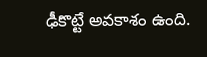ఢీకొట్టే అవకాశం ఉంది.